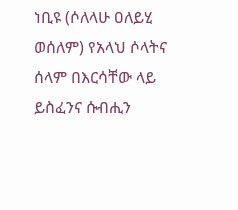ነቢዩ (ሶለላሁ ዐለይሂ ወሰለም) የአላህ ሶላትና ሰላም በእርሳቸው ላይ ይስፈንና ሱብሒን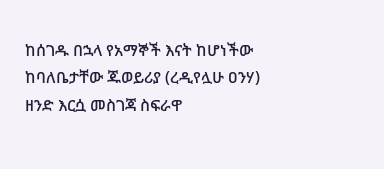ከሰገዱ በኋላ የአማኞች እናት ከሆነችው ከባለቤታቸው ጁወይሪያ (ረዲየሏሁ ዐንሃ) ዘንድ እርሷ መስገጃ ስፍራዋ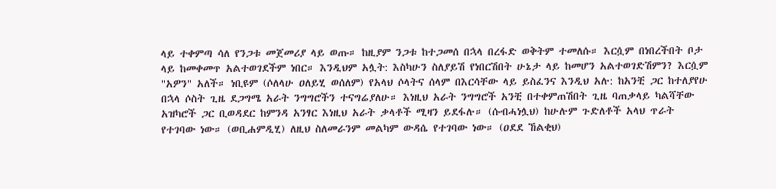ላይ ተቀምጣ ሳለ የንጋቱ መጀመሪያ ላይ ወጡ። ከዚያም ንጋቱ ከተጋመሰ በኋላ በረፋድ ወቅትም ተመለሱ። እርሷም በነበረችበት ቦታ ላይ ከመቀመጥ አልተወገደችም ነበር። እንዲህም አሏት: እስካሁን ስለያይሽ የነበርሽበት ሁኔታ ላይ ከመሆን አልተወገድሽምን? እርሷም "አዎን" አለች። ነቢዩም (ሶለላሁ ዐለይሂ ወሰለም) የአላህ ሶላትና ሰላም በእርሳቸው ላይ ይስፈንና እንዲህ አሉ: ከአንቺ ጋር ከተለያየሁ በኋላ ሶስት ጊዜ ደጋግሜ አራት ንግግሮችን ተናግሬያለሁ። እነዚህ አራት ንግግሮች አንቺ በተቀምጠሽበት ጊዜ ባጠቃላይ ካልሻቸው አዝካሮች ጋር ቢወዳደር ከምንዳ አንፃር እነዚህ አራት ቃላቶች ሚዛን ይደፋሉ። (ሱብሓነሏህ) ከሁሉም ጉድለቶች አላህ ጥራት የተገባው ነው። (ወቢሐምዲሂ) ለዚህ ስለመራንም መልካም ውዳሴ የተገባው ነው። (ዐደደ ኸልቂህ)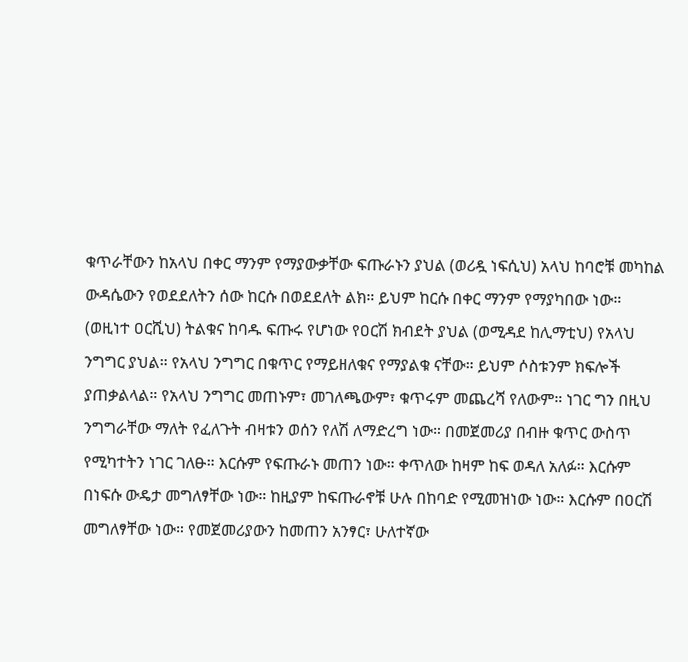ቁጥራቸውን ከአላህ በቀር ማንም የማያውቃቸው ፍጡራኑን ያህል (ወሪዷ ነፍሲህ) አላህ ከባሮቹ መካከል ውዳሴውን የወደደለትን ሰው ከርሱ በወደደለት ልክ። ይህም ከርሱ በቀር ማንም የማያካበው ነው። (ወዚነተ ዐርሺህ) ትልቁና ከባዱ ፍጡሩ የሆነው የዐርሽ ክብደት ያህል (ወሚዳደ ከሊማቲህ) የአላህ ንግግር ያህል። የአላህ ንግግር በቁጥር የማይዘለቁና የማያልቁ ናቸው። ይህም ሶስቱንም ክፍሎች ያጠቃልላል። የአላህ ንግግር መጠኑም፣ መገለጫውም፣ ቁጥሩም መጨረሻ የለውም። ነገር ግን በዚህ ንግግራቸው ማለት የፈለጉት ብዛቱን ወሰን የለሽ ለማድረግ ነው። በመጀመሪያ በብዙ ቁጥር ውስጥ የሚካተትን ነገር ገለፁ። እርሱም የፍጡራኑ መጠን ነው። ቀጥለው ከዛም ከፍ ወዳለ አለፉ። እርሱም በነፍሱ ውዴታ መግለፃቸው ነው። ከዚያም ከፍጡራኖቹ ሁሉ በከባድ የሚመዝነው ነው። እርሱም በዐርሽ መግለፃቸው ነው። የመጀመሪያውን ከመጠን አንፃር፣ ሁለተኛው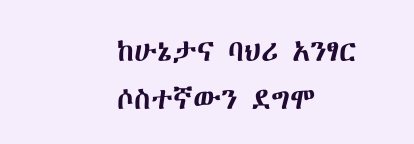ከሁኔታና ባህሪ አንፃር ሶስተኛውን ደግሞ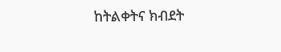ከትልቀትና ክብደት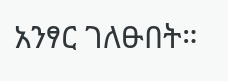አንፃር ገለፁበት።